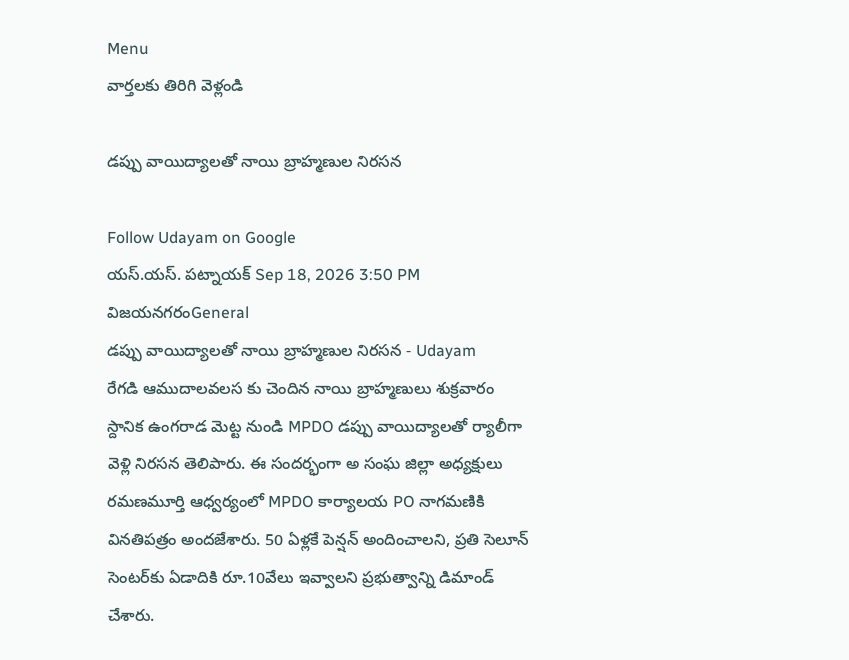Menu
వార్తలకు తిరిగి వెళ్లండి

డప్పు వాయిద్యాలతో నాయి బ్రాహ్మణుల నిరసన

Follow Udayam on Google
యస్.యస్. పట్నాయక్ Sep 18, 2026 3:50 PM విజయనగరంGeneral
డప్పు వాయిద్యాలతో నాయి బ్రాహ్మణుల నిరసన - Udayam
రేగడి ఆముదాలవలస కు చెందిన నాయి బ్రాహ్మణులు శుక్రవారం స్దానిక ఉంగరాడ మెట్ట నుండి MPDO డప్పు వాయిద్యాలతో ర్యాలీగా వెళ్లి నిరసన తెలిపారు. ఈ సందర్భంగా అ సంఘ జిల్లా అధ్యక్షులు రమణమూర్తి ఆధ్వర్యంలో MPDO కార్యాలయ PO నాగమణికి వినతిపత్రం అందజేశారు. 50 ఏళ్లకే పెన్షన్‌ అందించాలని, ప్రతి సెలూన్‌ సెంటర్‌కు ఏడాదికి రూ.10వేలు ఇవ్వాలని ప్రభుత్వాన్ని డిమాండ్‌ చేశారు.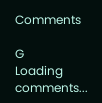Comments

G
Loading comments...